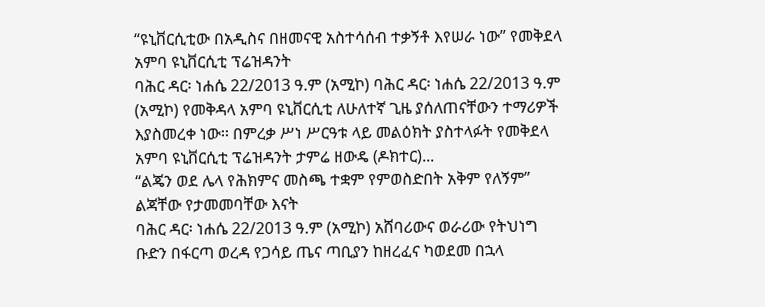“ዩኒቨርሲቲው በአዲስና በዘመናዊ አስተሳሰብ ተቃኝቶ እየሠራ ነው” የመቅደላ አምባ ዩኒቨርሲቲ ፕሬዝዳንት
ባሕር ዳር፡ ነሐሴ 22/2013 ዓ.ም (አሚኮ) ባሕር ዳር፡ ነሐሴ 22/2013 ዓ.ም (አሚኮ) የመቅዳላ አምባ ዩኒቨርሲቲ ለሁለተኛ ጊዜ ያሰለጠናቸውን ተማሪዎች እያስመረቀ ነው፡፡ በምረቃ ሥነ ሥርዓቱ ላይ መልዕክት ያስተላፉት የመቅደላ አምባ ዩኒቨርሲቲ ፕሬዝዳንት ታምሬ ዘውዴ (ዶክተር)...
“ልጄን ወደ ሌላ የሕክምና መስጫ ተቋም የምወስድበት አቅም የለኝም” ልጃቸው የታመመባቸው እናት
ባሕር ዳር፡ ነሐሴ 22/2013 ዓ.ም (አሚኮ) አሸባሪውና ወራሪው የትህነግ ቡድን በፋርጣ ወረዳ የጋሳይ ጤና ጣቢያን ከዘረፈና ካወደመ በኋላ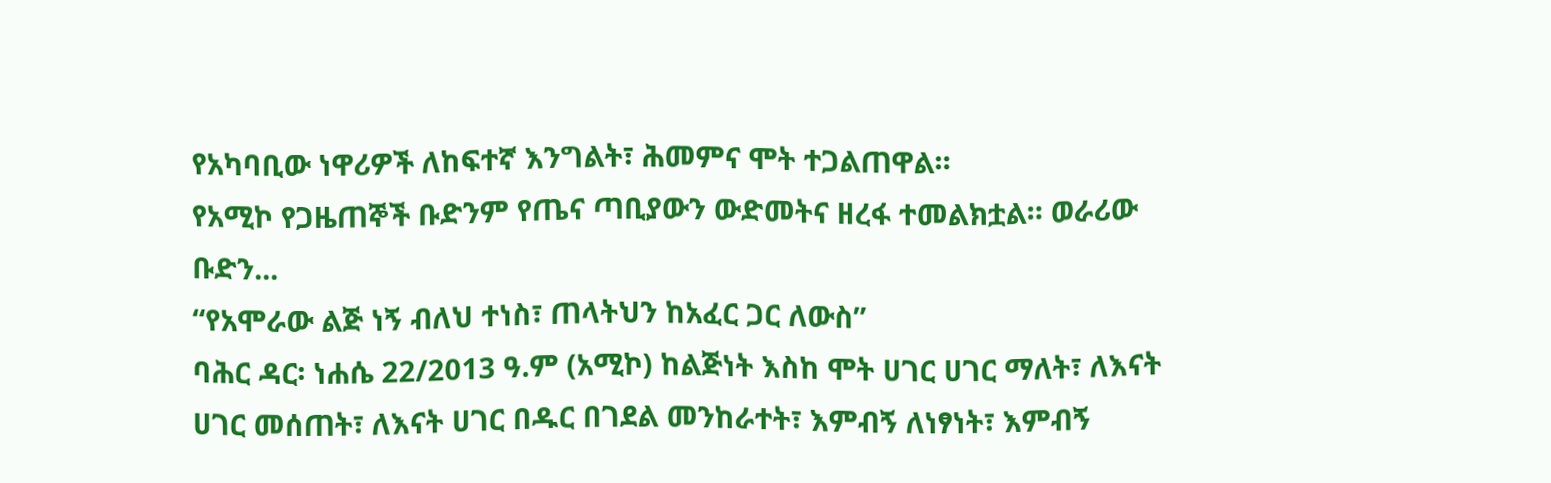የአካባቢው ነዋሪዎች ለከፍተኛ እንግልት፣ ሕመምና ሞት ተጋልጠዋል።
የአሚኮ የጋዜጠኞች ቡድንም የጤና ጣቢያውን ውድመትና ዘረፋ ተመልክቷል። ወራሪው ቡድን...
“የአሞራው ልጅ ነኝ ብለህ ተነስ፣ ጠላትህን ከአፈር ጋር ለውስ”
ባሕር ዳር፡ ነሐሴ 22/2013 ዓ.ም (አሚኮ) ከልጅነት እስከ ሞት ሀገር ሀገር ማለት፣ ለእናት ሀገር መሰጠት፣ ለእናት ሀገር በዱር በገደል መንከራተት፣ እምብኝ ለነፃነት፣ እምብኝ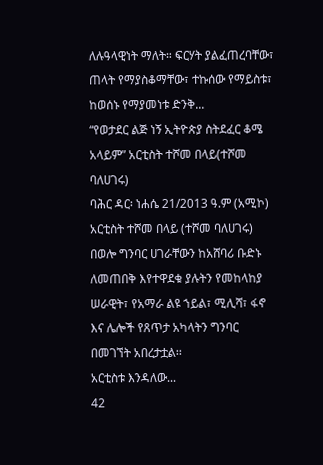ለሉዓላዊነት ማለት። ፍርሃት ያልፈጠረባቸው፣ ጠላት የማያስቆማቸው፣ ተኩሰው የማይስቱ፣ ከወሰኑ የማያመነቱ ድንቅ...
“የወታደር ልጅ ነኝ ኢትዮጵያ ስትደፈር ቆሜ አላይም” አርቲስት ተሾመ በላይ(ተሾመ ባለሀገሩ)
ባሕር ዳር፡ ነሐሴ 21/2013 ዓ.ም (አሚኮ) አርቲስት ተሾመ በላይ (ተሾመ ባለሀገሩ) በወሎ ግንባር ሀገራቸውን ከአሸባሪ ቡድኑ ለመጠበቅ እየተዋደቁ ያሉትን የመከላከያ ሠራዊት፣ የአማራ ልዩ ኀይል፣ ሚሊሻ፣ ፋኖ እና ሌሎች የጸጥታ አካላትን ግንባር በመገኘት አበረታቷል፡፡
አርቲስቱ እንዳለው...
42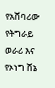የአሸባሪው የትግራይ ወራሪ እና የኦነግ ሸኔ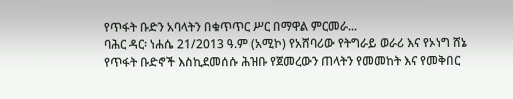የጥፋት ቡድን አባላትን በቁጥጥር ሥር በማዋል ምርመራ...
ባሕር ዳር፡ ነሐሴ 21/2013 ዓ.ም (አሚኮ) የአሸባሪው የትግራይ ወራሪ እና የኦነግ ሸኔ የጥፋት ቡድኖች እስኪደመሰሱ ሕዝቡ የጀመረውን ጠላትን የመመከት እና የመቅበር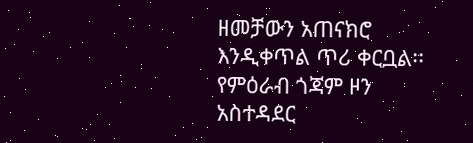ዘመቻውን አጠናክሮ እንዲቀጥል ጥሪ ቀርቧል፡፡
የምዕራብ ጎጃም ዞን አስተዳደር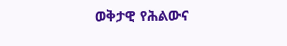ወቅታዊ የሕልውና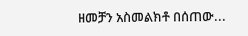ዘመቻን አስመልክቶ በሰጠው...